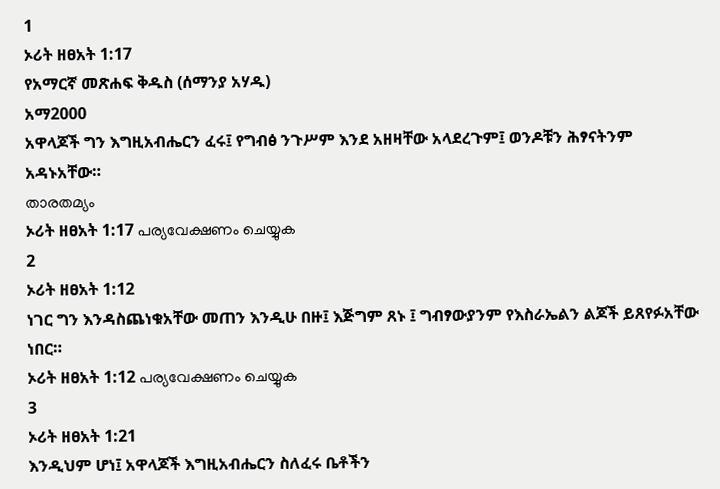1
ኦሪት ዘፀአት 1:17
የአማርኛ መጽሐፍ ቅዱስ (ሰማንያ አሃዱ)
አማ2000
አዋላጆች ግን እግዚአብሔርን ፈሩ፤ የግብፅ ንጉሥም እንደ አዘዛቸው አላደረጉም፤ ወንዶቹን ሕፃናትንም አዳኑአቸው።
താരതമ്യം
ኦሪት ዘፀአት 1:17 പര്യവേക്ഷണം ചെയ്യുക
2
ኦሪት ዘፀአት 1:12
ነገር ግን እንዳስጨነቁአቸው መጠን እንዲሁ በዙ፤ እጅግም ጸኑ ፤ ግብፃውያንም የእስራኤልን ልጆች ይጸየፉአቸው ነበር።
ኦሪት ዘፀአት 1:12 പര്യവേക്ഷണം ചെയ്യുക
3
ኦሪት ዘፀአት 1:21
እንዲህም ሆነ፤ አዋላጆች እግዚአብሔርን ስለፈሩ ቤቶችን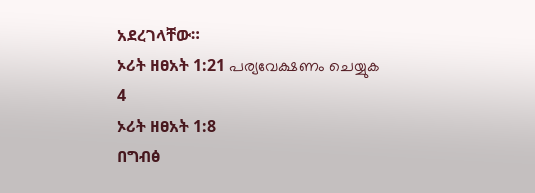አደረገላቸው።
ኦሪት ዘፀአት 1:21 പര്യവേക്ഷണം ചെയ്യുക
4
ኦሪት ዘፀአት 1:8
በግብፅ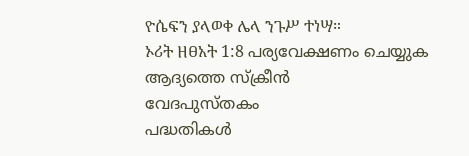ዮሴፍን ያላወቀ ሌላ ንጉሥ ተነሣ።
ኦሪት ዘፀአት 1:8 പര്യവേക്ഷണം ചെയ്യുക
ആദ്യത്തെ സ്ക്രീൻ
വേദപുസ്തകം
പദ്ധതികൾ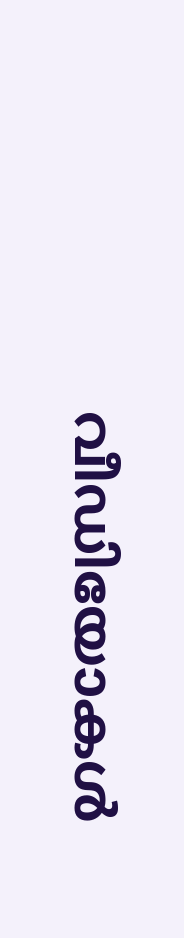വീഡിയോകൾ